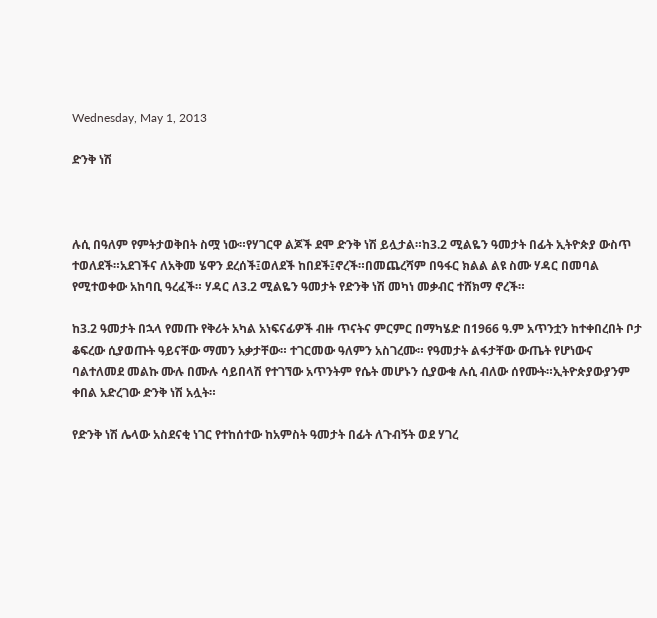Wednesday, May 1, 2013

ድንቅ ነሽ



ሉሲ በዓለም የምትታወቅበት ስሟ ነው።የሃገርዋ ልጆች ደሞ ድንቅ ነሽ ይሏታል።ከ3.2 ሚልዬን ዓመታት በፊት ኢትዮጵያ ውስጥ ተወለደች።አደገችና ለአቅመ ሄዋን ደረሰች፤ወለደች ከበደች፤ኖረች።በመጨረሻም በዓፋር ክልል ልዩ ስሙ ሃዳር በመባል የሚተወቀው አከባቢ ዓረፈች። ሃዳር ለ3.2 ሚልዬን ዓመታት የድንቅ ነሽ መካነ መቃብር ተሸክማ ኖረች።

ከ3.2 ዓመታት በኋላ የመጡ የቅሪት አካል አነፍናፊዎች ብዙ ጥናትና ምርምር በማካሄድ በ1966 ዓ.ም አጥንቷን ከተቀበረበት ቦታ ቆፍረው ሲያወጡት ዓይናቸው ማመን አቃታቸው። ተገርመው ዓለምን አስገረሙ። የዓመታት ልፋታቸው ውጤት የሆነውና ባልተለመደ መልኩ ሙሉ በሙሉ ሳይበላሽ የተገኘው አጥንትም የሴት መሆኑን ሲያውቁ ሉሲ ብለው ሰየሙት።ኢትዮጵያውያንም ቀበል አድረገው ድንቅ ነሽ አሏት።

የድንቅ ነሽ ሌላው አስደናቂ ነገር የተከሰተው ከአምስት ዓመታት በፊት ለጉብኝት ወደ ሃገረ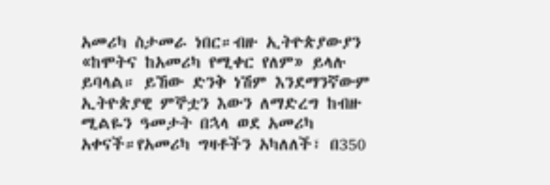አመሪካ ስታመራ ነበር።ብዙ ኢትዮጵያውያን «ከሞትና ከአመሪካ የሚቀር የለም» ይላሉ ይባላል። ይኸው ድንቅ ነሽም እንደማንኛውም ኢትዮጵያዊ ምኞቷን እውን ለማድረግ ከብዙ ሚልዬን ዓመታት በኋላ ወደ አመሪካ አቀናች።የአመሪካ ግዛቶችን አካለለች፣ በ350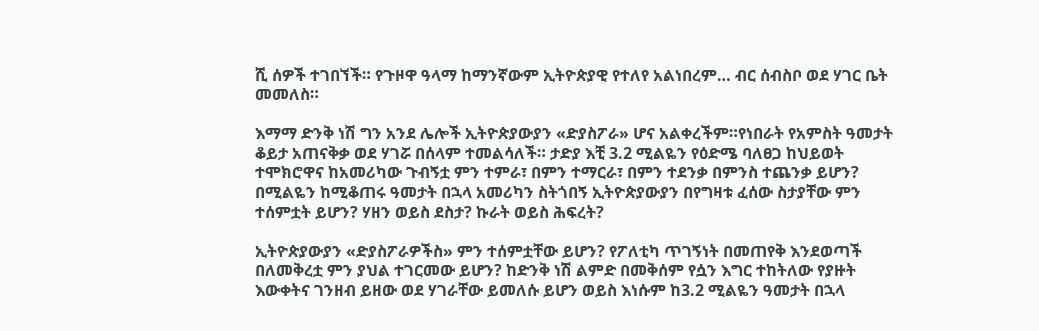ሺ ሰዎች ተገበኘች። የጉዞዋ ዓላማ ከማንኛውም ኢትዮጵያዊ የተለየ አልነበረም… ብር ሰብስቦ ወደ ሃገር ቤት መመለስ።

እማማ ድንቅ ነሽ ግን አንደ ሌሎች ኢትዮጵያውያን «ድያስፖራ» ሆና አልቀረችም።የነበራት የአምስት ዓመታት ቆይታ አጠናቅቃ ወደ ሃገሯ በሰላም ተመልሳለች። ታድያ እቺ 3.2 ሚልዬን የዕድሜ ባለፀጋ ከህይወት ተሞክሮዋና ከአመሪካው ጉብኝቷ ምን ተምራ፣ በምን ተማርራ፣ በምን ተደንቃ በምንስ ተጨንቃ ይሆን? በሚልዬን ከሚቆጠሩ ዓመታት በኋላ አመሪካን ስትጎበኝ ኢትዮጵያውያን በየግዛቱ ፈሰው ስታያቸው ምን ተሰምቷት ይሆን? ሃዘን ወይስ ደስታ? ኩራት ወይስ ሕፍረት?

ኢትዮጵያውያን «ድያስፖራዎችስ» ምን ተሰምቷቸው ይሆን? የፖለቲካ ጥገኝነት በመጠየቅ እንደወጣች በለመቅረቷ ምን ያህል ተገርመው ይሆን? ከድንቅ ነሽ ልምድ በመቅሰም የሷን እግር ተከትለው የያዙት እውቀትና ገንዘብ ይዘው ወደ ሃገራቸው ይመለሱ ይሆን ወይስ እነሱም ከ3.2 ሚልዬን ዓመታት በኋላ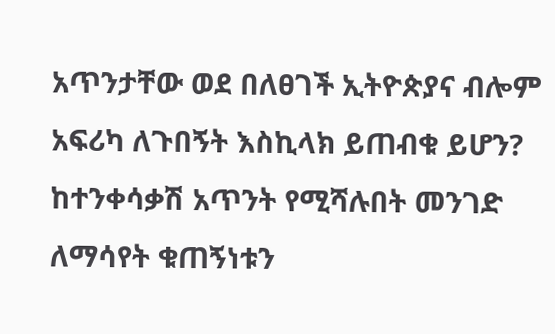አጥንታቸው ወደ በለፀገች ኢትዮጵያና ብሎም አፍሪካ ለጉበኝት እስኪላክ ይጠብቁ ይሆን? ከተንቀሳቃሽ አጥንት የሚሻሉበት መንገድ ለማሳየት ቁጠኝነቱን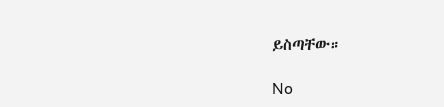ይስጣቸው።

No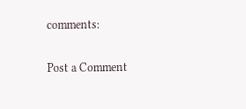comments:

Post a Comment